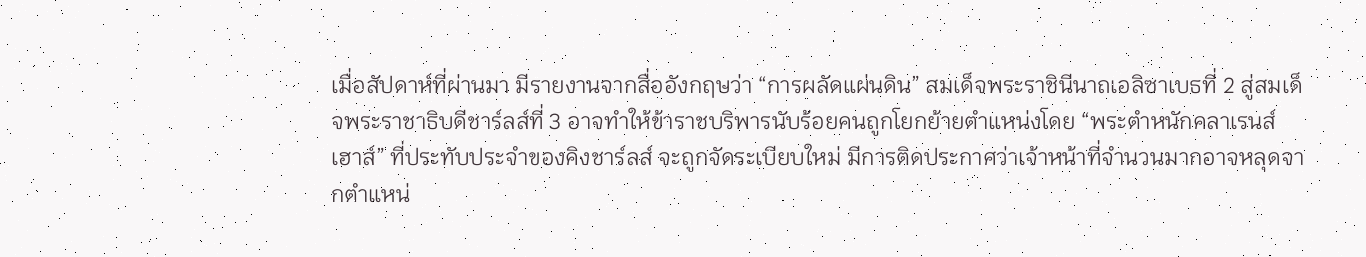เมื่อสัปดาห์ที่ผ่านมา มีรายงานจากสื่ออังกฤษว่า “การผลัดแผ่นดิน” สมเด็จพระราชินีนาถเอลิซาเบธที่ 2 สู่สมเด็จพระราชาธิบดีชาร์ลส์ที่ 3 อาจทำให้ข้าราชบริพารนับร้อยคนถูกโยกย้ายตำแหน่งโดย “พระตำหนักคลาเรนส์ เฮาส์” ที่ประทับประจำของคิงชาร์ลส์ จะถูกจัดระเบียบใหม่ มีการติดประกาศว่าเจ้าหน้าที่จำนวนมากอาจหลุดจากตำแหน่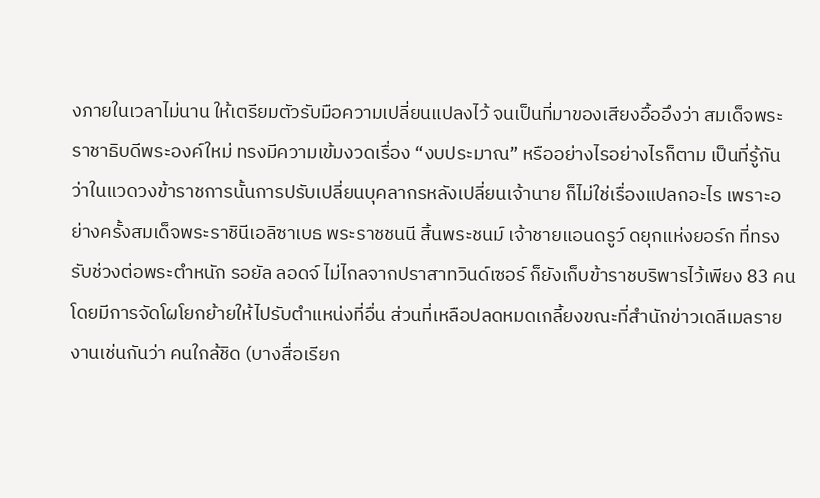งภายในเวลาไม่นาน ให้เตรียมตัวรับมือความเปลี่ยนแปลงไว้ จนเป็นที่มาของเสียงอื้ออึงว่า สมเด็จพระราชาธิบดีพระองค์ใหม่ ทรงมีความเข้มงวดเรื่อง “งบประมาณ” หรืออย่างไรอย่างไรก็ตาม เป็นที่รู้กันว่าในแวดวงข้าราชการนั้นการปรับเปลี่ยนบุคลากรหลังเปลี่ยนเจ้านาย ก็ไม่ใช่เรื่องแปลกอะไร เพราะอย่างครั้งสมเด็จพระราชินีเอลิซาเบธ พระราชชนนี สิ้นพระชนม์ เจ้าชายแอนดรูว์ ดยุกแห่งยอร์ก ที่ทรงรับช่วงต่อพระตำหนัก รอยัล ลอดจ์ ไม่ไกลจากปราสาทวินด์เซอร์ ก็ยังเก็บข้าราชบริพารไว้เพียง 83 คน โดยมีการจัดโผโยกย้ายให้ไปรับตำแหน่งที่อื่น ส่วนที่เหลือปลดหมดเกลี้ยงขณะที่สำนักข่าวเดลีเมลรายงานเช่นกันว่า คนใกล้ชิด (บางสื่อเรียก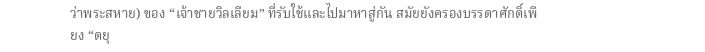ว่าพระสหาย) ของ “เจ้าชายวิลเลียม” ที่รับใช้และไปมาหาสู่กัน สมัยยังครองบรรดาศักดิ์เพียง “ดยุ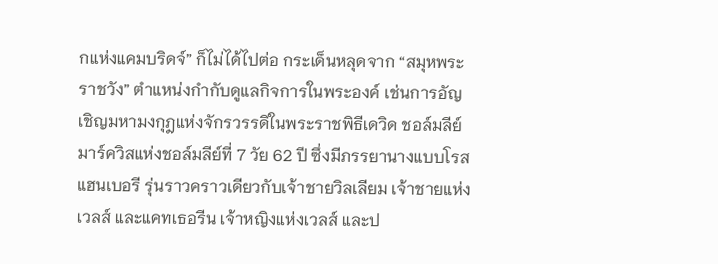กแห่งแคมบริดจ์” ก็ไม่ได้ไปต่อ กระเด็นหลุดจาก “สมุหพระราชวัง” ตำแหน่งกำกับดูแลกิจการในพระองค์ เช่นการอัญเชิญมหามงกุฎแห่งจักรวรรดิในพระราชพิธีเดวิด ชอล์มลีย์ มาร์ควิสแห่งชอล์มลีย์ที่ 7 วัย 62 ปี ซึ่งมีภรรยานางแบบโรส แฮนเบอรี รุ่นราวคราวเดียวกับเจ้าชายวิลเลียม เจ้าชายแห่งเวลส์ และแคทเธอรีน เจ้าหญิงแห่งเวลส์ และป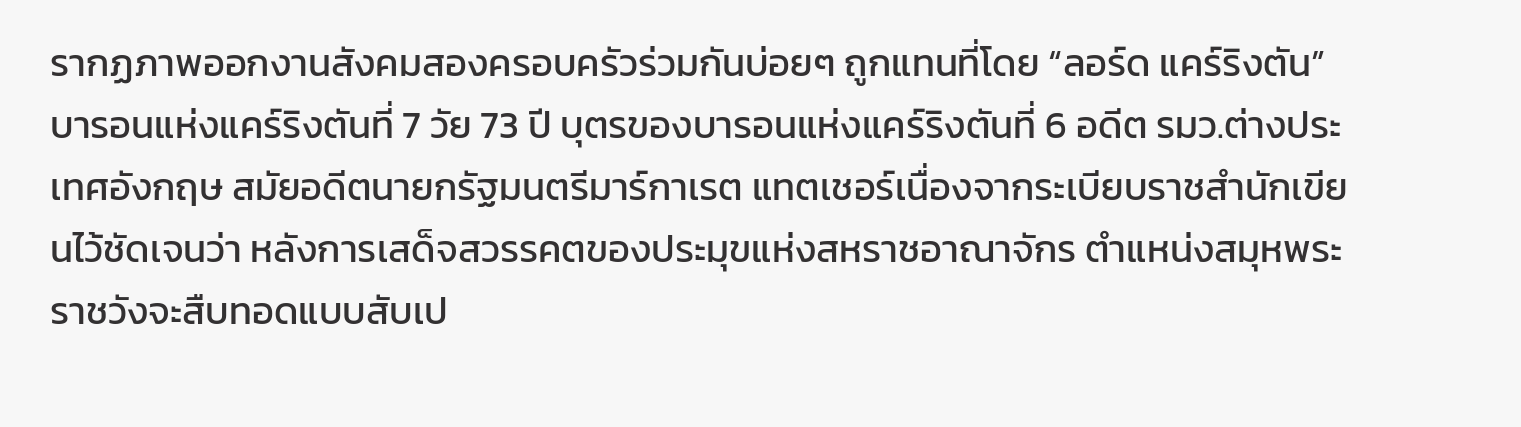รากฏภาพออกงานสังคมสองครอบครัวร่วมกันบ่อยๆ ถูกแทนที่โดย “ลอร์ด แคร์ริงตัน” บารอนแห่งแคร์ริงตันที่ 7 วัย 73 ปี บุตรของบารอนแห่งแคร์ริงตันที่ 6 อดีต รมว.ต่างประเทศอังกฤษ สมัยอดีตนายกรัฐมนตรีมาร์กาเรต แทตเชอร์เนื่องจากระเบียบราชสำนักเขียนไว้ชัดเจนว่า หลังการเสด็จสวรรคตของประมุขแห่งสหราชอาณาจักร ตำแหน่งสมุหพระราชวังจะสืบทอดแบบสับเป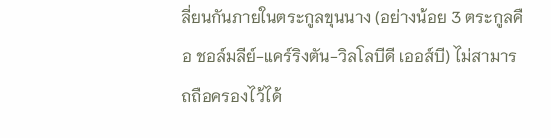ลี่ยนกันภายในตระกูลขุนนาง (อย่างน้อย 3 ตระกูลคือ ชอล์มลีย์-แคร์ริงตัน-วิลโลบีดี เออส์บี) ไม่สามารถถือครองไว้ได้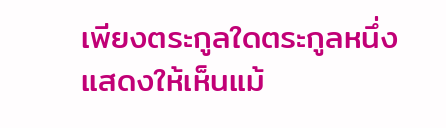เพียงตระกูลใดตระกูลหนึ่งแสดงให้เห็นแม้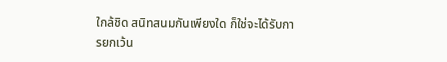ใกล้ชิด สนิทสนมกันเพียงใด ก็ใช่จะได้รับการยกเว้น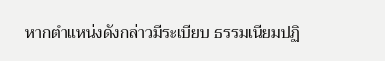หากตำแหน่งดังกล่าวมีระเบียบ ธรรมเนียมปฏิ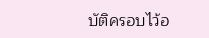บัติครอบไว้อ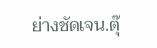ย่างชัดเจน.ตุ๊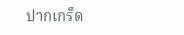ปากเกร็ด